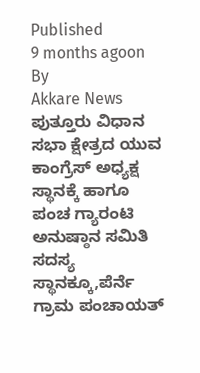Published
9 months agoon
By
Akkare News
ಪುತ್ತೂರು ವಿಧಾನ ಸಭಾ ಕ್ಷೇತ್ರದ ಯುವ ಕಾಂಗ್ರೆಸ್ ಅಧ್ಯಕ್ಷ ಸ್ಥಾನಕ್ಕೆ ಹಾಗೂ ಪಂಚ ಗ್ಯಾರಂಟಿ ಅನುಷ್ಠಾನ ಸಮಿತಿ ಸದಸ್ಯ ಸ್ಥಾನಕ್ಕೂ,ಪೆರ್ನೆ ಗ್ರಾಮ ಪಂಚಾಯತ್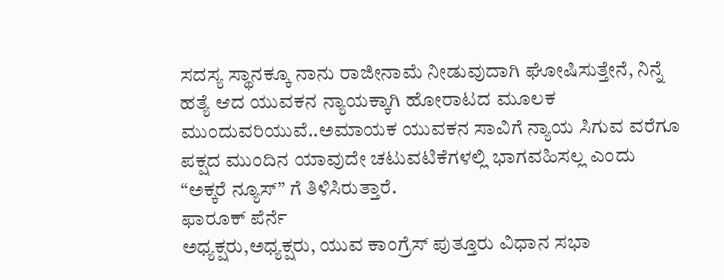ಸದಸ್ಯ ಸ್ಥಾನಕ್ಕೂ ನಾನು ರಾಜೀನಾಮೆ ನೀಡುವುದಾಗಿ ಘೋಷಿಸುತ್ತೇನೆ, ನಿನ್ನೆ ಹತ್ಯೆ ಆದ ಯುವಕನ ನ್ಯಾಯಕ್ಕಾಗಿ ಹೋರಾಟದ ಮೂಲಕ ಮುಂದುವರಿಯುವೆ..ಅಮಾಯಕ ಯುವಕನ ಸಾವಿಗೆ ನ್ಯಾಯ ಸಿಗುವ ವರೆಗೂ ಪಕ್ಷದ ಮುಂದಿನ ಯಾವುದೇ ಚಟುವಟಿಕೆಗಳಲ್ಲಿ ಭಾಗವಹಿಸಲ್ಲ ಎಂದು “ಅಕ್ಕರೆ ನ್ಯೂಸ್” ಗೆ ತಿಳಿಸಿರುತ್ತಾರೆ.
ಫಾರೂಕ್ ಪೆರ್ನೆ
ಅಧ್ಯಕ್ಷರು,ಅಧ್ಯಕ್ಷರು, ಯುವ ಕಾಂಗ್ರೆಸ್ ಪುತ್ತೂರು ವಿಧಾನ ಸಭಾ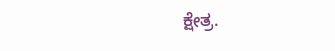ಕ್ಷೇತ್ರ.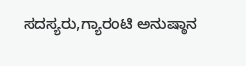ಸದಸ್ಯರು,ಗ್ಯಾರಂಟಿ ಅನುಷ್ಠಾನ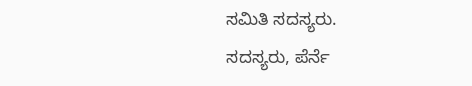ಸಮಿತಿ ಸದಸ್ಯರು.
ಸದಸ್ಯರು, ಪೆರ್ನೆ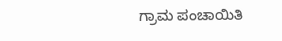ಗ್ರಾಮ ಪಂಚಾಯಿತಿ